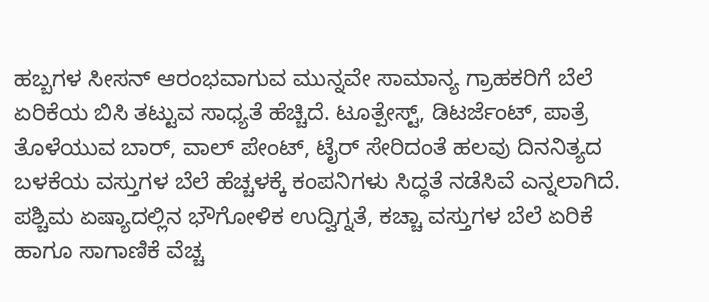ಹಬ್ಬಗಳ ಸೀಸನ್ ಆರಂಭವಾಗುವ ಮುನ್ನವೇ ಸಾಮಾನ್ಯ ಗ್ರಾಹಕರಿಗೆ ಬೆಲೆ ಏರಿಕೆಯ ಬಿಸಿ ತಟ್ಟುವ ಸಾಧ್ಯತೆ ಹೆಚ್ಚಿದೆ. ಟೂತ್ಪೇಸ್ಟ್, ಡಿಟರ್ಜೆಂಟ್, ಪಾತ್ರೆ ತೊಳೆಯುವ ಬಾರ್, ವಾಲ್ ಪೇಂಟ್, ಟೈರ್ ಸೇರಿದಂತೆ ಹಲವು ದಿನನಿತ್ಯದ ಬಳಕೆಯ ವಸ್ತುಗಳ ಬೆಲೆ ಹೆಚ್ಚಳಕ್ಕೆ ಕಂಪನಿಗಳು ಸಿದ್ಧತೆ ನಡೆಸಿವೆ ಎನ್ನಲಾಗಿದೆ.
ಪಶ್ಚಿಮ ಏಷ್ಯಾದಲ್ಲಿನ ಭೌಗೋಳಿಕ ಉದ್ವಿಗ್ನತೆ, ಕಚ್ಚಾ ವಸ್ತುಗಳ ಬೆಲೆ ಏರಿಕೆ ಹಾಗೂ ಸಾಗಾಣಿಕೆ ವೆಚ್ಚ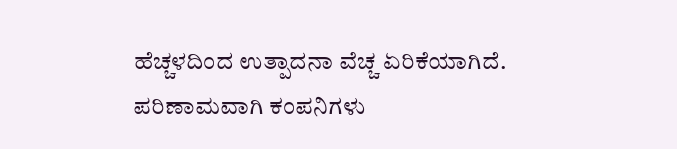ಹೆಚ್ಚಳದಿಂದ ಉತ್ಪಾದನಾ ವೆಚ್ಚ ಏರಿಕೆಯಾಗಿದೆ. ಪರಿಣಾಮವಾಗಿ ಕಂಪನಿಗಳು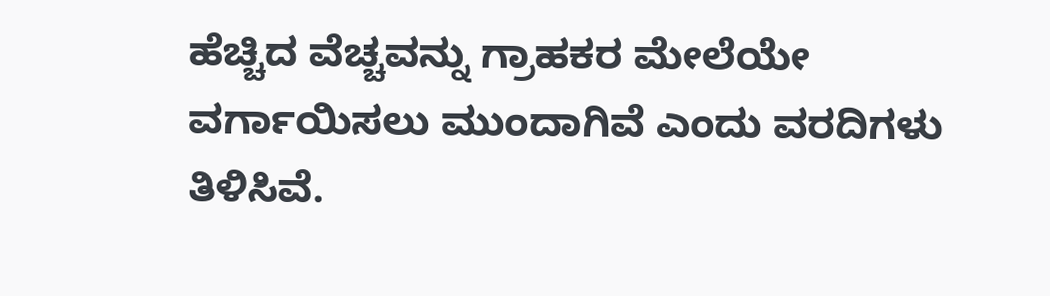ಹೆಚ್ಚಿದ ವೆಚ್ಚವನ್ನು ಗ್ರಾಹಕರ ಮೇಲೆಯೇ ವರ್ಗಾಯಿಸಲು ಮುಂದಾಗಿವೆ ಎಂದು ವರದಿಗಳು ತಿಳಿಸಿವೆ.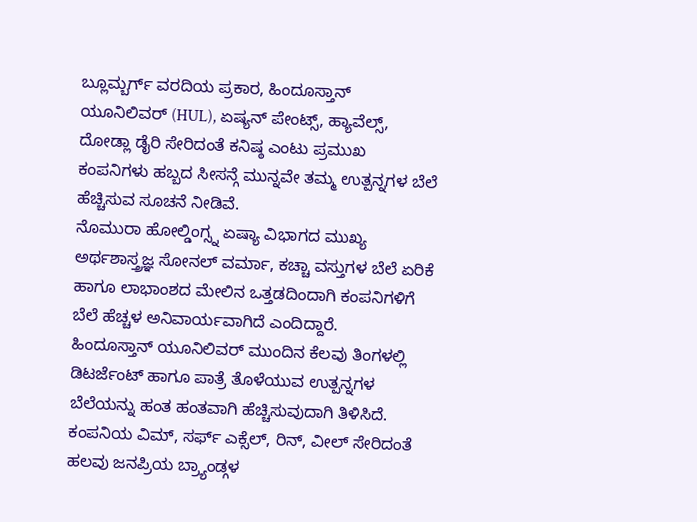ಬ್ಲೂಮ್ಬರ್ಗ್ ವರದಿಯ ಪ್ರಕಾರ, ಹಿಂದೂಸ್ತಾನ್ ಯೂನಿಲಿವರ್ (HUL), ಏಷ್ಯನ್ ಪೇಂಟ್ಸ್, ಹ್ಯಾವೆಲ್ಸ್, ದೋಡ್ಲಾ ಡೈರಿ ಸೇರಿದಂತೆ ಕನಿಷ್ಠ ಎಂಟು ಪ್ರಮುಖ ಕಂಪನಿಗಳು ಹಬ್ಬದ ಸೀಸನ್ಗೆ ಮುನ್ನವೇ ತಮ್ಮ ಉತ್ಪನ್ನಗಳ ಬೆಲೆ ಹೆಚ್ಚಿಸುವ ಸೂಚನೆ ನೀಡಿವೆ.
ನೊಮುರಾ ಹೋಲ್ಡಿಂಗ್ಸ್ನ ಏಷ್ಯಾ ವಿಭಾಗದ ಮುಖ್ಯ ಅರ್ಥಶಾಸ್ತ್ರಜ್ಞ ಸೋನಲ್ ವರ್ಮಾ, ಕಚ್ಚಾ ವಸ್ತುಗಳ ಬೆಲೆ ಏರಿಕೆ ಹಾಗೂ ಲಾಭಾಂಶದ ಮೇಲಿನ ಒತ್ತಡದಿಂದಾಗಿ ಕಂಪನಿಗಳಿಗೆ ಬೆಲೆ ಹೆಚ್ಚಳ ಅನಿವಾರ್ಯವಾಗಿದೆ ಎಂದಿದ್ದಾರೆ.
ಹಿಂದೂಸ್ತಾನ್ ಯೂನಿಲಿವರ್ ಮುಂದಿನ ಕೆಲವು ತಿಂಗಳಲ್ಲಿ ಡಿಟರ್ಜೆಂಟ್ ಹಾಗೂ ಪಾತ್ರೆ ತೊಳೆಯುವ ಉತ್ಪನ್ನಗಳ ಬೆಲೆಯನ್ನು ಹಂತ ಹಂತವಾಗಿ ಹೆಚ್ಚಿಸುವುದಾಗಿ ತಿಳಿಸಿದೆ. ಕಂಪನಿಯ ವಿಮ್, ಸರ್ಫ್ ಎಕ್ಸೆಲ್, ರಿನ್, ವೀಲ್ ಸೇರಿದಂತೆ ಹಲವು ಜನಪ್ರಿಯ ಬ್ರ್ಯಾಂಡ್ಗಳ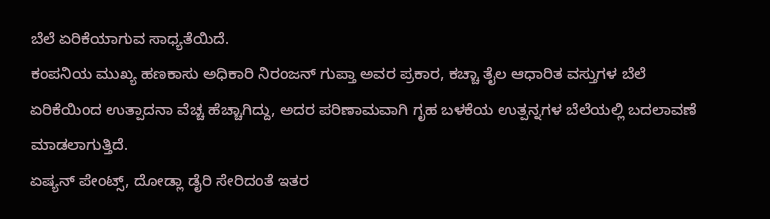ಬೆಲೆ ಏರಿಕೆಯಾಗುವ ಸಾಧ್ಯತೆಯಿದೆ.
ಕಂಪನಿಯ ಮುಖ್ಯ ಹಣಕಾಸು ಅಧಿಕಾರಿ ನಿರಂಜನ್ ಗುಪ್ತಾ ಅವರ ಪ್ರಕಾರ, ಕಚ್ಚಾ ತೈಲ ಆಧಾರಿತ ವಸ್ತುಗಳ ಬೆಲೆ ಏರಿಕೆಯಿಂದ ಉತ್ಪಾದನಾ ವೆಚ್ಚ ಹೆಚ್ಚಾಗಿದ್ದು, ಅದರ ಪರಿಣಾಮವಾಗಿ ಗೃಹ ಬಳಕೆಯ ಉತ್ಪನ್ನಗಳ ಬೆಲೆಯಲ್ಲಿ ಬದಲಾವಣೆ ಮಾಡಲಾಗುತ್ತಿದೆ.
ಏಷ್ಯನ್ ಪೇಂಟ್ಸ್, ದೋಡ್ಲಾ ಡೈರಿ ಸೇರಿದಂತೆ ಇತರ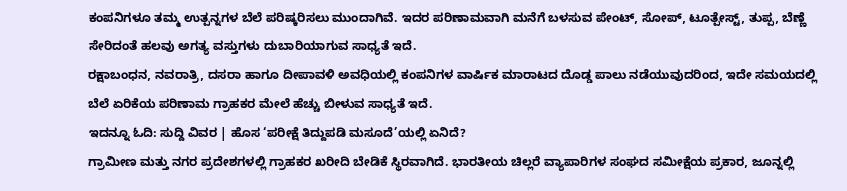ಕಂಪನಿಗಳೂ ತಮ್ಮ ಉತ್ಪನ್ನಗಳ ಬೆಲೆ ಪರಿಷ್ಕರಿಸಲು ಮುಂದಾಗಿವೆ. ಇದರ ಪರಿಣಾಮವಾಗಿ ಮನೆಗೆ ಬಳಸುವ ಪೇಂಟ್, ಸೋಪ್, ಟೂತ್ಪೇಸ್ಟ್, ತುಪ್ಪ, ಬೆಣ್ಣೆ ಸೇರಿದಂತೆ ಹಲವು ಅಗತ್ಯ ವಸ್ತುಗಳು ದುಬಾರಿಯಾಗುವ ಸಾಧ್ಯತೆ ಇದೆ.
ರಕ್ಷಾಬಂಧನ, ನವರಾತ್ರಿ, ದಸರಾ ಹಾಗೂ ದೀಪಾವಳಿ ಅವಧಿಯಲ್ಲಿ ಕಂಪನಿಗಳ ವಾರ್ಷಿಕ ಮಾರಾಟದ ದೊಡ್ಡ ಪಾಲು ನಡೆಯುವುದರಿಂದ, ಇದೇ ಸಮಯದಲ್ಲಿ ಬೆಲೆ ಏರಿಕೆಯ ಪರಿಣಾಮ ಗ್ರಾಹಕರ ಮೇಲೆ ಹೆಚ್ಚು ಬೀಳುವ ಸಾಧ್ಯತೆ ಇದೆ.
ಇದನ್ನೂ ಓದಿ: ಸುದ್ದಿ ವಿವರ | ಹೊಸ ‘ಪರೀಕ್ಷೆ ತಿದ್ದುಪಡಿ ಮಸೂದೆ’ಯಲ್ಲಿ ಏನಿದೆ?
ಗ್ರಾಮೀಣ ಮತ್ತು ನಗರ ಪ್ರದೇಶಗಳಲ್ಲಿ ಗ್ರಾಹಕರ ಖರೀದಿ ಬೇಡಿಕೆ ಸ್ಥಿರವಾಗಿದೆ. ಭಾರತೀಯ ಚಿಲ್ಲರೆ ವ್ಯಾಪಾರಿಗಳ ಸಂಘದ ಸಮೀಕ್ಷೆಯ ಪ್ರಕಾರ, ಜೂನ್ನಲ್ಲಿ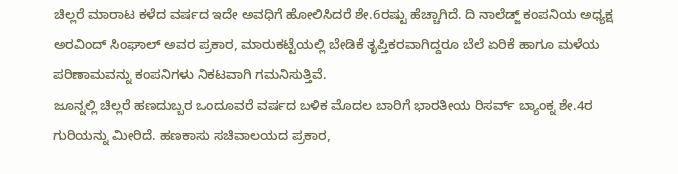ಚಿಲ್ಲರೆ ಮಾರಾಟ ಕಳೆದ ವರ್ಷದ ಇದೇ ಅವಧಿಗೆ ಹೋಲಿಸಿದರೆ ಶೇ.6ರಷ್ಟು ಹೆಚ್ಚಾಗಿದೆ. ದಿ ನಾಲೆಡ್ಜ್ ಕಂಪನಿಯ ಅಧ್ಯಕ್ಷ ಅರವಿಂದ್ ಸಿಂಘಾಲ್ ಅವರ ಪ್ರಕಾರ, ಮಾರುಕಟ್ಟೆಯಲ್ಲಿ ಬೇಡಿಕೆ ತೃಪ್ತಿಕರವಾಗಿದ್ದರೂ ಬೆಲೆ ಏರಿಕೆ ಹಾಗೂ ಮಳೆಯ ಪರಿಣಾಮವನ್ನು ಕಂಪನಿಗಳು ನಿಕಟವಾಗಿ ಗಮನಿಸುತ್ತಿವೆ.
ಜೂನ್ನಲ್ಲಿ ಚಿಲ್ಲರೆ ಹಣದುಬ್ಬರ ಒಂದೂವರೆ ವರ್ಷದ ಬಳಿಕ ಮೊದಲ ಬಾರಿಗೆ ಭಾರತೀಯ ರಿಸರ್ವ್ ಬ್ಯಾಂಕ್ನ ಶೇ.4ರ ಗುರಿಯನ್ನು ಮೀರಿದೆ. ಹಣಕಾಸು ಸಚಿವಾಲಯದ ಪ್ರಕಾರ,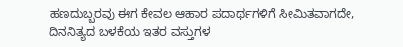ಹಣದುಬ್ಬರವು ಈಗ ಕೇವಲ ಆಹಾರ ಪದಾರ್ಥಗಳಿಗೆ ಸೀಮಿತವಾಗದೇ, ದಿನನಿತ್ಯದ ಬಳಕೆಯ ಇತರ ವಸ್ತುಗಳ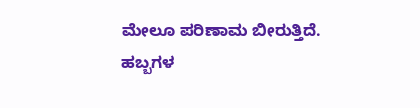ಮೇಲೂ ಪರಿಣಾಮ ಬೀರುತ್ತಿದೆ.
ಹಬ್ಬಗಳ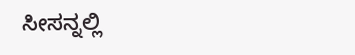ಸೀಸನ್ನಲ್ಲಿ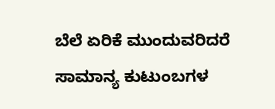ಬೆಲೆ ಏರಿಕೆ ಮುಂದುವರಿದರೆ ಸಾಮಾನ್ಯ ಕುಟುಂಬಗಳ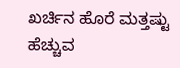ಖರ್ಚಿನ ಹೊರೆ ಮತ್ತಷ್ಟು ಹೆಚ್ಚುವ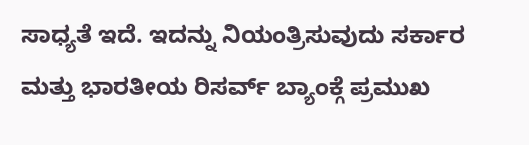ಸಾಧ್ಯತೆ ಇದೆ. ಇದನ್ನು ನಿಯಂತ್ರಿಸುವುದು ಸರ್ಕಾರ ಮತ್ತು ಭಾರತೀಯ ರಿಸರ್ವ್ ಬ್ಯಾಂಕ್ಗೆ ಪ್ರಮುಖ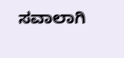ಸವಾಲಾಗಿ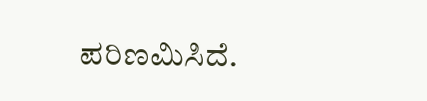ಪರಿಣಮಿಸಿದೆ.